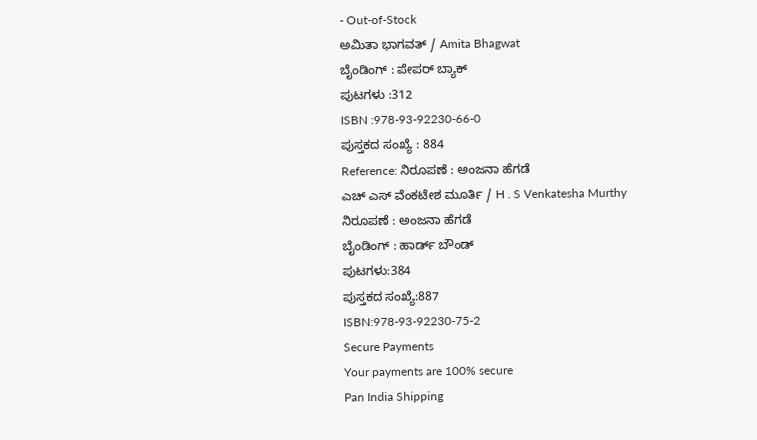- Out-of-Stock
ಅಮಿತಾ ಭಾಗವತ್ / Amita Bhagwat
ಬೈಂಡಿಂಗ್ : ಪೇಪರ್ ಬ್ಯಾಕ್
ಪುಟಗಳು :312
ISBN :978-93-92230-66-0
ಪುಸ್ತಕದ ಸಂಖ್ಯೆ : 884
Reference: ನಿರೂಪಣೆ : ಅಂಜನಾ ಹೆಗಡೆ
ಎಚ್ ಎಸ್ ವೆಂಕಟೇಶ ಮೂರ್ತಿ / H . S Venkatesha Murthy
ನಿರೂಪಣೆ : ಅಂಜನಾ ಹೆಗಡೆ
ಬೈಂಡಿಂಗ್ : ಹಾರ್ಡ್ ಬೌಂಡ್
ಪುಟಗಳು:384
ಪುಸ್ತಕದ ಸಂಖ್ಯೆ:887
ISBN:978-93-92230-75-2
Secure Payments
Your payments are 100% secure
Pan India Shipping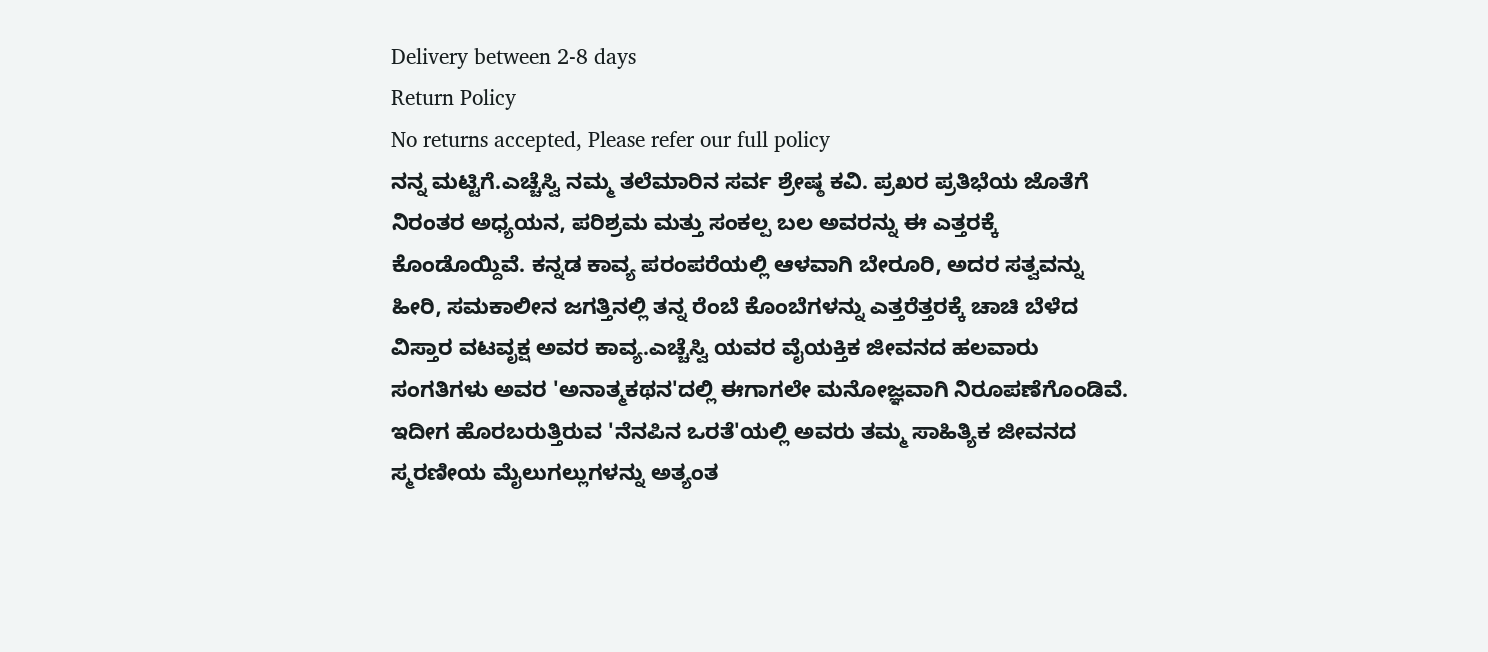Delivery between 2-8 days
Return Policy
No returns accepted, Please refer our full policy
ನನ್ನ ಮಟ್ಟಿಗೆ.ಎಚ್ಚೆಸ್ವಿ ನಮ್ಮ ತಲೆಮಾರಿನ ಸರ್ವ ಶ್ರೇಷ್ಠ ಕವಿ. ಪ್ರಖರ ಪ್ರತಿಭೆಯ ಜೊತೆಗೆ ನಿರಂತರ ಅಧ್ಯಯನ, ಪರಿಶ್ರಮ ಮತ್ತು ಸಂಕಲ್ಪ ಬಲ ಅವರನ್ನು ಈ ಎತ್ತರಕ್ಕೆ ಕೊಂಡೊಯ್ದಿವೆ. ಕನ್ನಡ ಕಾವ್ಯ ಪರಂಪರೆಯಲ್ಲಿ ಆಳವಾಗಿ ಬೇರೂರಿ, ಅದರ ಸತ್ವವನ್ನು ಹೀರಿ, ಸಮಕಾಲೀನ ಜಗತ್ತಿನಲ್ಲಿ ತನ್ನ ರೆಂಬೆ ಕೊಂಬೆಗಳನ್ನು ಎತ್ತರೆತ್ತರಕ್ಕೆ ಚಾಚಿ ಬೆಳೆದ ವಿಸ್ತಾರ ವಟವೃಕ್ಷ ಅವರ ಕಾವ್ಯ.ಎಚ್ಚೆಸ್ವಿ ಯವರ ವೈಯಕ್ತಿಕ ಜೀವನದ ಹಲವಾರು ಸಂಗತಿಗಳು ಅವರ 'ಅನಾತ್ಮಕಥನ'ದಲ್ಲಿ ಈಗಾಗಲೇ ಮನೋಜ್ಞವಾಗಿ ನಿರೂಪಣೆಗೊಂಡಿವೆ. ಇದೀಗ ಹೊರಬರುತ್ತಿರುವ 'ನೆನಪಿನ ಒರತೆ'ಯಲ್ಲಿ ಅವರು ತಮ್ಮ ಸಾಹಿತ್ಯಿಕ ಜೀವನದ ಸ್ಮರಣೀಯ ಮೈಲುಗಲ್ಲುಗಳನ್ನು ಅತ್ಯಂತ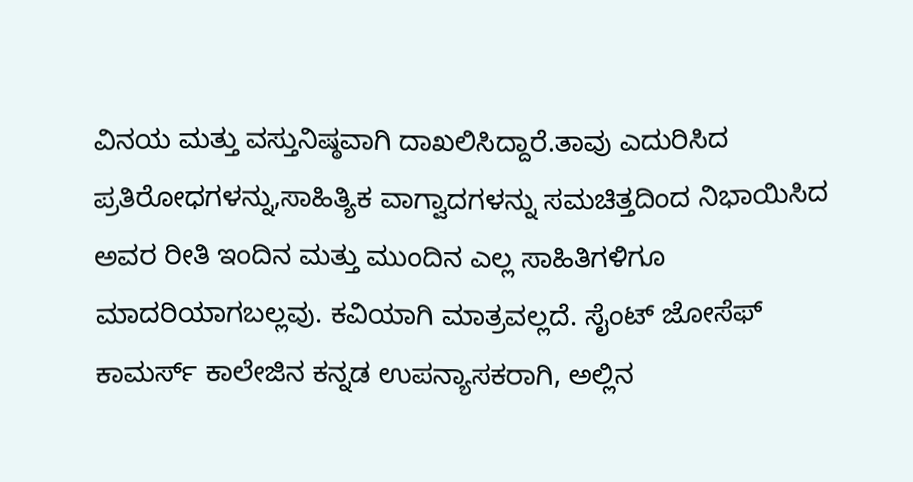ವಿನಯ ಮತ್ತು ವಸ್ತುನಿಷ್ಠವಾಗಿ ದಾಖಲಿಸಿದ್ದಾರೆ.ತಾವು ಎದುರಿಸಿದ ಪ್ರತಿರೋಧಗಳನ್ನು,ಸಾಹಿತ್ಯಿಕ ವಾಗ್ವಾದಗಳನ್ನು ಸಮಚಿತ್ತದಿಂದ ನಿಭಾಯಿಸಿದ ಅವರ ರೀತಿ ಇಂದಿನ ಮತ್ತು ಮುಂದಿನ ಎಲ್ಲ ಸಾಹಿತಿಗಳಿಗೂ ಮಾದರಿಯಾಗಬಲ್ಲವು. ಕವಿಯಾಗಿ ಮಾತ್ರವಲ್ಲದೆ. ಸೈಂಟ್ ಜೋಸೆಫ್ ಕಾಮರ್ಸ್ ಕಾಲೇಜಿನ ಕನ್ನಡ ಉಪನ್ಯಾಸಕರಾಗಿ, ಅಲ್ಲಿನ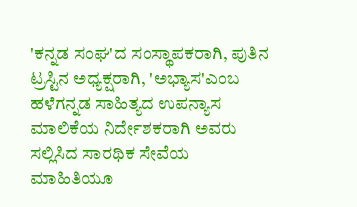'ಕನ್ನಡ ಸಂಘ'ದ ಸಂಸ್ಥಾಪಕರಾಗಿ, ಪುತಿನ ಟ್ರಸ್ಟಿನ ಅಧ್ಯಕ್ಷರಾಗಿ, 'ಅಭ್ಯಾಸ'ಎಂಬ ಹಳೆಗನ್ನಡ ಸಾಹಿತ್ಯದ ಉಪನ್ಯಾಸ ಮಾಲಿಕೆಯ ನಿರ್ದೇಶಕರಾಗಿ ಅವರು ಸಲ್ಲಿಸಿದ ಸಾರಥಿಕ ಸೇವೆಯ ಮಾಹಿತಿಯೂ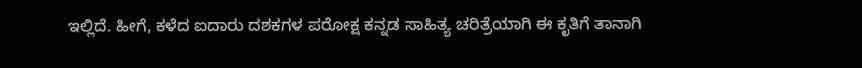ಇಲ್ಲಿದೆ. ಹೀಗೆ, ಕಳೆದ ಐದಾರು ದಶಕಗಳ ಪರೋಕ್ಷ ಕನ್ನಡ ಸಾಹಿತ್ಯ ಚರಿತ್ರೆಯಾಗಿ ಈ ಕೃತಿಗೆ ತಾನಾಗಿ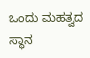ಒಂದು ಮಹತ್ವದ ಸ್ಥಾನ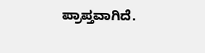ಪ್ರಾಪ್ತವಾಗಿದೆ.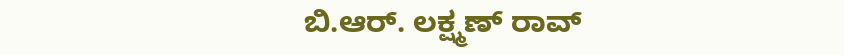ಬಿ.ಆರ್. ಲಕ್ಷ್ಮಣ್ ರಾವ್